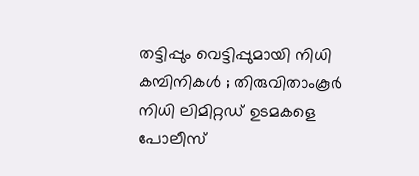തട്ടിപ്പും വെട്ടിപ്പുമായി നിധി കമ്പിനികള്‍ ; തിരുവിതാംകൂര്‍ നിധി ലിമിറ്റഡ് ഉടമകളെ പോലീസ്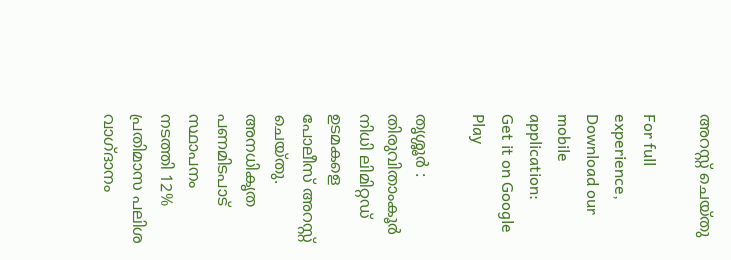അറസ്റ്റ് ചെയ്തു

For full experience, Download our mobile application:
Get it on Google Play

തൃശ്ശൂര്‍ : തിരുവിതാംകൂര്‍ നിധി ലിമിറ്റഡ് ഉടമകളെ പോലീസ് അറസ്റ്റ് ചെയ്തു. അനധികൃത പണമിടപാട് സ്ഥാപനം നടത്തി 12% പ്രതിമാസ പലിശ വാഗ്ദാനം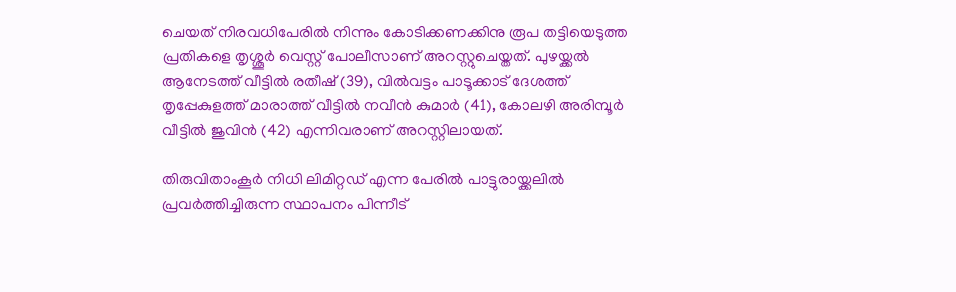ചെയത് നിരവധിപേരില്‍ നിന്നും കോടിക്കണക്കിനു രൂപ തട്ടിയെടുത്ത പ്രതികളെ തൃശ്ശൂര്‍ വെസ്റ്റ് പോലീസാണ് അറസ്റ്റുചെയ്തത്. പുഴയ്ക്കല്‍ ആനേടത്ത് വീട്ടില്‍ രതീഷ് (39), വില്‍വട്ടം പാടൂക്കാട് ദേശത്ത് തൃപ്പേകുളത്ത് മാരാത്ത് വീട്ടില്‍ നവീന്‍ കുമാര്‍ (41), കോലഴി അരിമ്പൂര്‍ വീട്ടില്‍ ജുവിന്‍ (42) എന്നിവരാണ് അറസ്റ്റിലായത്.

തിരുവിതാംകൂര്‍ നിധി ലിമിറ്റഡ് എന്ന പേരില്‍ പാട്ടുരായ്ക്കലില്‍ പ്രവര്‍ത്തിച്ചിരുന്ന സ്ഥാപനം പിന്നീട്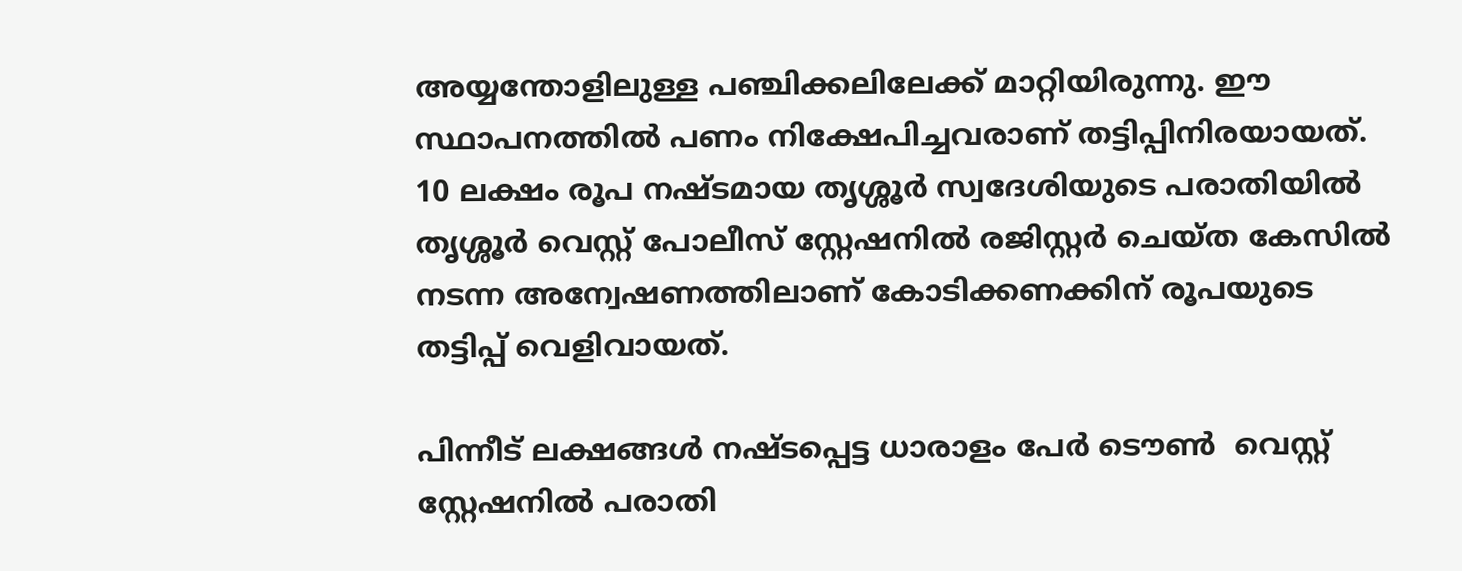അയ്യന്തോളിലുള്ള പഞ്ചിക്കലിലേക്ക് മാറ്റിയിരുന്നു. ഈ സ്ഥാപനത്തില്‍ പണം നിക്ഷേപിച്ചവരാണ് തട്ടിപ്പിനിരയായത്. 10 ലക്ഷം രൂപ നഷ്ടമായ തൃശ്ശൂര്‍ സ്വദേശിയുടെ പരാതിയില്‍ തൃശ്ശൂര്‍ വെസ്റ്റ് പോലീസ് സ്റ്റേഷനില്‍ രജിസ്റ്റര്‍ ചെയ്ത കേസില്‍ നടന്ന അന്വേഷണത്തിലാണ് കോടിക്കണക്കിന് രൂപയുടെ തട്ടിപ്പ് വെളിവായത്.

പിന്നീട് ലക്ഷങ്ങള്‍ നഷ്ടപ്പെട്ട ധാരാളം പേര്‍ ടൌണ്‍  വെസ്റ്റ് സ്റ്റേഷനില്‍ പരാതി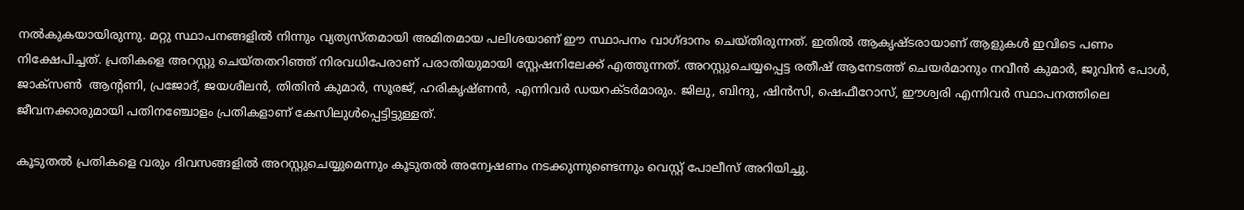നല്‍കുകയായിരുന്നു. മറ്റു സ്ഥാപനങ്ങളില്‍ നിന്നും വ്യത്യസ്തമായി അമിതമായ പലിശയാണ് ഈ സ്ഥാപനം വാഗ്ദാനം ചെയ്തിരുന്നത്. ഇതില്‍ ആകൃഷ്ടരായാണ് ആളുകള്‍ ഇവിടെ പണം നിക്ഷേപിച്ചത്. പ്രതികളെ അറസ്റ്റു ചെയ്തതറിഞ്ഞ് നിരവധിപേരാണ് പരാതിയുമായി സ്റ്റേഷനിലേക്ക് എത്തുന്നത്. അറസ്റ്റുചെയ്യപ്പെട്ട രതീഷ് ആനേടത്ത് ചെയര്‍മാനും നവീന്‍ കുമാര്‍, ജുവിന്‍ പോള്‍, ജാക്സണ്‍  ആന്റണി, പ്രജോദ്, ജയശീലന്‍, തിതിന്‍ കുമാര്‍, സൂരജ്, ഹരികൃഷ്ണന്‍, എന്നിവര്‍ ഡയറക്ടര്‍മാരും. ജിലു, ബിന്ദു, ഷിന്‍സി, ഷെഫീറോസ്, ഈശ്വരി എന്നിവര്‍ സ്ഥാപനത്തിലെ ജീവനക്കാരുമായി പതിനഞ്ചോളം പ്രതികളാണ് കേസിലുള്‍പ്പെട്ടിട്ടുള്ളത്.

കൂടുതല്‍ പ്രതികളെ വരും ദിവസങ്ങളില്‍ അറസ്റ്റുചെയ്യുമെന്നും കൂടുതല്‍ അന്വേഷണം നടക്കുന്നുണ്ടെന്നും വെസ്റ്റ് പോലീസ് അറിയിച്ചു.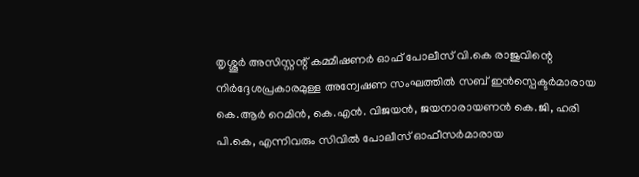തൃശ്ശൂര്‍ അസിസ്റ്റന്റ് കമ്മീഷണര്‍ ഓഫ് പോലീസ് വി.കെ രാജുവിന്റെ  നിര്‍ദ്ദേശപ്രകാരമുള്ള അന്വേഷണ സംഘത്തില്‍ സബ് ഇന്‍സ്പെക്ടര്‍മാരായ കെ.ആര്‍ റെമിന്‍, കെ.എന്‍. വിജയന്‍, ജയനാരായണന്‍ കെ.ജി, ഹരി പി.കെ, എന്നിവരും സിവില്‍ പോലീസ് ഓഫീസര്‍മാരായ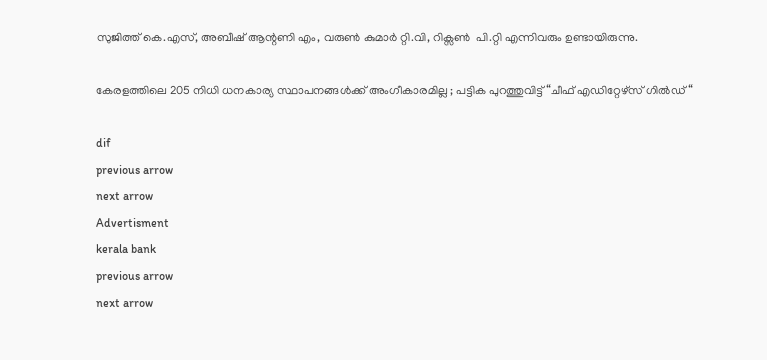സുജിത്ത് കെ.എസ്, അബീഷ് ആന്റണി എം, വരുണ്‍ കുമാര്‍ റ്റി.വി, റിക്സണ്‍  പി.റ്റി എന്നിവരും ഉണ്ടായിരുന്നു.

കേരളത്തിലെ 205 നിധി ധനകാര്യ സ്ഥാപനങ്ങള്‍ക്ക് അംഗീകാരമില്ല ; പട്ടിക പുറത്തുവിട്ട്‌ “ചീഫ് എഡിറ്റേഴ്സ് ഗില്‍ഡ് “

dif
previous arrow
next arrow
Advertisment
kerala bank
previous arrow
next arrow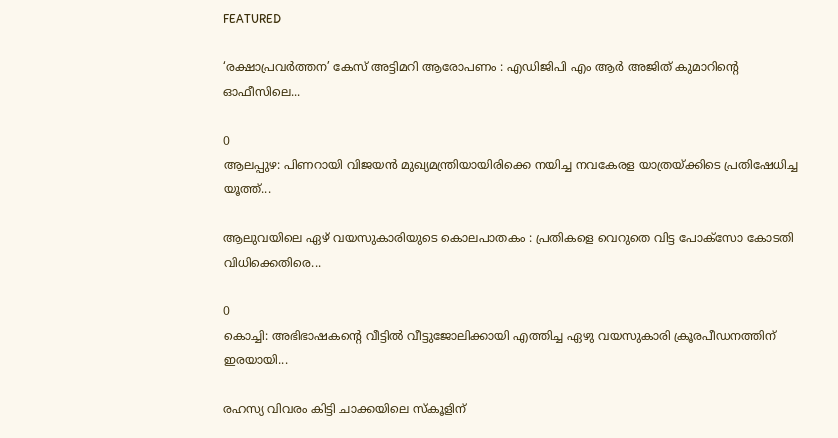FEATURED

‘രക്ഷാപ്രവർത്തന’ കേസ് അട്ടിമറി ആരോപണം : എഡിജിപി എം ആർ അജിത് കുമാറിൻ്റെ ഓഫീസിലെ...

0
ആലപ്പുഴ: പിണറായി വിജയൻ മുഖ്യമന്ത്രിയായിരിക്കെ നയിച്ച നവകേരള യാത്രയ്ക്കിടെ പ്രതിഷേധിച്ച യൂത്ത്...

ആലുവയിലെ ഏഴ് വയസുകാരിയുടെ കൊലപാതകം : പ്രതികളെ വെറുതെ വിട്ട പോക്സോ കോടതി വിധിക്കെതിരെ...

0
കൊച്ചി: അഭിഭാഷകന്‍റെ വീട്ടില്‍ വീട്ടുജോലിക്കായി എത്തിച്ച ഏഴു വയസുകാരി ക്രൂരപീഡനത്തിന് ഇരയായി...

രഹസ്യ വിവരം കിട്ടി ചാക്കയിലെ സ്കൂളിന്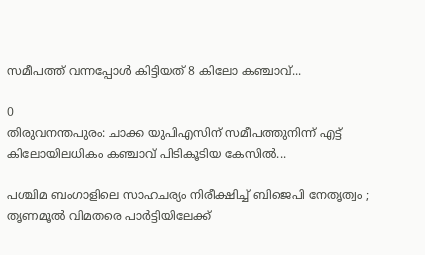സമീപത്ത് വന്നപ്പോൾ കിട്ടിയത് 8 കിലോ കഞ്ചാവ്...

0
തിരുവനന്തപുരം: ചാക്ക യുപിഎസിന് സമീപത്തുനിന്ന് എട്ട് കിലോയിലധികം കഞ്ചാവ് പിടികൂടിയ കേസിൽ...

പശ്ചിമ ബംഗാളിലെ സാഹചര്യം നിരീക്ഷിച്ച് ബിജെപി നേതൃത്വം ; തൃണമൂൽ വിമതരെ പാർട്ടിയിലേക്ക്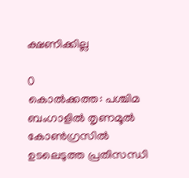ക്ഷണിക്കില്ല

0
കൊൽക്കത്ത: പശ്ചിമ ബംഗാളിൽ തൃണമൂൽ കോൺഗ്രസിൽ ഉടലെടുത്ത പ്രതിസന്ധി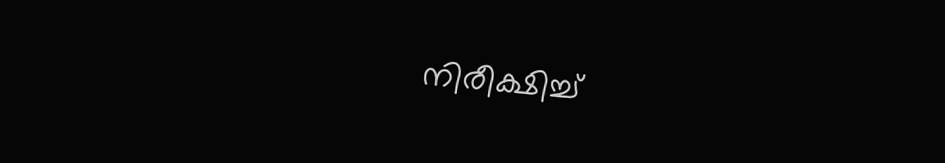നിരീക്ഷിച്ച്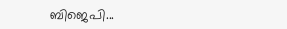ബിജെപി...